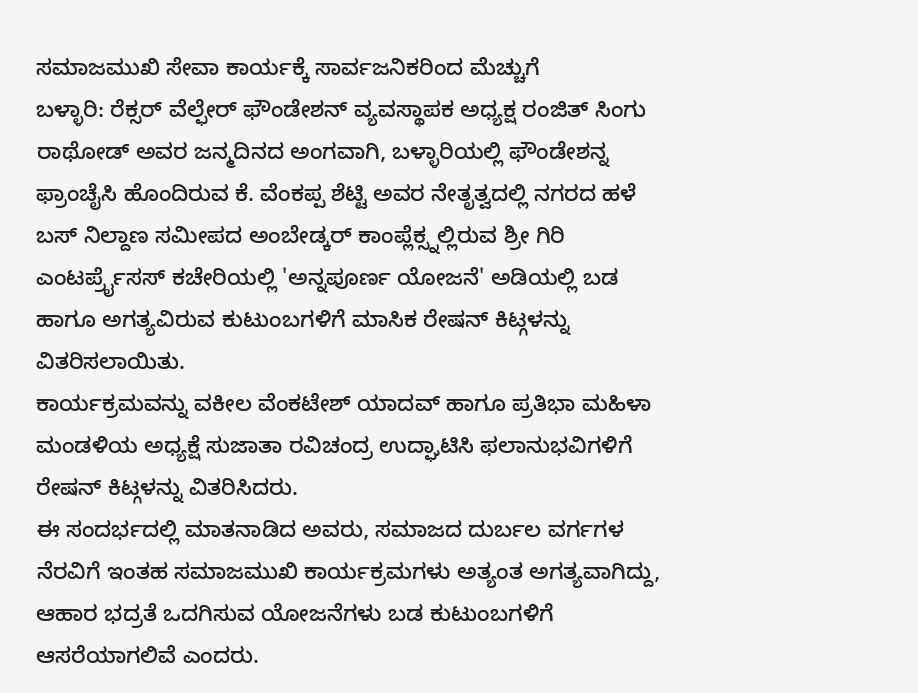ಸಮಾಜಮುಖಿ ಸೇವಾ ಕಾರ್ಯಕ್ಕೆ ಸಾರ್ವಜನಿಕರಿಂದ ಮೆಚ್ಚುಗೆ
ಬಳ್ಳಾರಿ: ರೆಕ್ಸರ್ ವೆಲ್ಫೇರ್ ಫೌಂಡೇಶನ್ ವ್ಯವಸ್ಥಾಪಕ ಅಧ್ಯಕ್ಷ ರಂಜಿತ್ ಸಿಂಗು ರಾಥೋಡ್ ಅವರ ಜನ್ಮದಿನದ ಅಂಗವಾಗಿ, ಬಳ್ಳಾರಿಯಲ್ಲಿ ಫೌಂಡೇಶನ್ನ ಫ್ರಾಂಚೈಸಿ ಹೊಂದಿರುವ ಕೆ. ವೆಂಕಪ್ಪ ಶೆಟ್ಟಿ ಅವರ ನೇತೃತ್ವದಲ್ಲಿ ನಗರದ ಹಳೆ ಬಸ್ ನಿಲ್ದಾಣ ಸಮೀಪದ ಅಂಬೇಡ್ಕರ್ ಕಾಂಪ್ಲೆಕ್ಸ್ನಲ್ಲಿರುವ ಶ್ರೀ ಗಿರಿ ಎಂಟರ್ಪ್ರೈಸಸ್ ಕಚೇರಿಯಲ್ಲಿ 'ಅನ್ನಪೂರ್ಣ ಯೋಜನೆ' ಅಡಿಯಲ್ಲಿ ಬಡ ಹಾಗೂ ಅಗತ್ಯವಿರುವ ಕುಟುಂಬಗಳಿಗೆ ಮಾಸಿಕ ರೇಷನ್ ಕಿಟ್ಗಳನ್ನು ವಿತರಿಸಲಾಯಿತು.
ಕಾರ್ಯಕ್ರಮವನ್ನು ವಕೀಲ ವೆಂಕಟೇಶ್ ಯಾದವ್ ಹಾಗೂ ಪ್ರತಿಭಾ ಮಹಿಳಾ ಮಂಡಳಿಯ ಅಧ್ಯಕ್ಷೆ ಸುಜಾತಾ ರವಿಚಂದ್ರ ಉದ್ಘಾಟಿಸಿ ಫಲಾನುಭವಿಗಳಿಗೆ ರೇಷನ್ ಕಿಟ್ಗಳನ್ನು ವಿತರಿಸಿದರು.
ಈ ಸಂದರ್ಭದಲ್ಲಿ ಮಾತನಾಡಿದ ಅವರು, ಸಮಾಜದ ದುರ್ಬಲ ವರ್ಗಗಳ ನೆರವಿಗೆ ಇಂತಹ ಸಮಾಜಮುಖಿ ಕಾರ್ಯಕ್ರಮಗಳು ಅತ್ಯಂತ ಅಗತ್ಯವಾಗಿದ್ದು, ಆಹಾರ ಭದ್ರತೆ ಒದಗಿಸುವ ಯೋಜನೆಗಳು ಬಡ ಕುಟುಂಬಗಳಿಗೆ ಆಸರೆಯಾಗಲಿವೆ ಎಂದರು.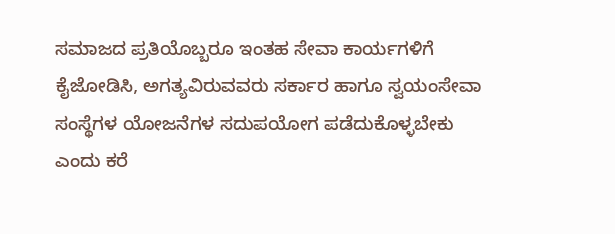ಸಮಾಜದ ಪ್ರತಿಯೊಬ್ಬರೂ ಇಂತಹ ಸೇವಾ ಕಾರ್ಯಗಳಿಗೆ ಕೈಜೋಡಿಸಿ, ಅಗತ್ಯವಿರುವವರು ಸರ್ಕಾರ ಹಾಗೂ ಸ್ವಯಂಸೇವಾ ಸಂಸ್ಥೆಗಳ ಯೋಜನೆಗಳ ಸದುಪಯೋಗ ಪಡೆದುಕೊಳ್ಳಬೇಕು ಎಂದು ಕರೆ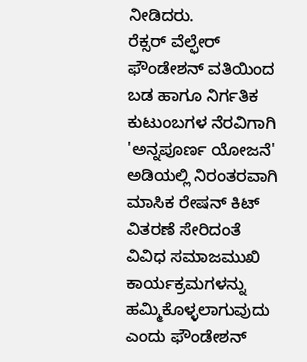ನೀಡಿದರು.
ರೆಕ್ಸರ್ ವೆಲ್ಫೇರ್ ಫೌಂಡೇಶನ್ ವತಿಯಿಂದ ಬಡ ಹಾಗೂ ನಿರ್ಗತಿಕ ಕುಟುಂಬಗಳ ನೆರವಿಗಾಗಿ 'ಅನ್ನಪೂರ್ಣ ಯೋಜನೆ' ಅಡಿಯಲ್ಲಿ ನಿರಂತರವಾಗಿ ಮಾಸಿಕ ರೇಷನ್ ಕಿಟ್ ವಿತರಣೆ ಸೇರಿದಂತೆ ವಿವಿಧ ಸಮಾಜಮುಖಿ ಕಾರ್ಯಕ್ರಮಗಳನ್ನು ಹಮ್ಮಿಕೊಳ್ಳಲಾಗುವುದು ಎಂದು ಫೌಂಡೇಶನ್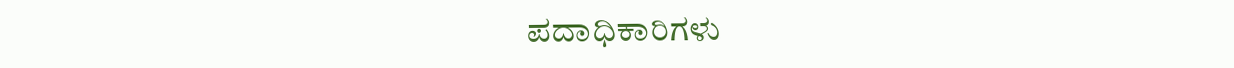ಪದಾಧಿಕಾರಿಗಳು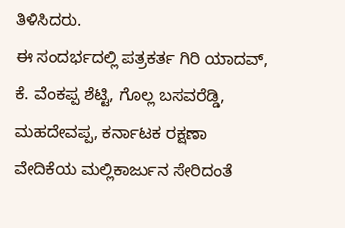ತಿಳಿಸಿದರು.
ಈ ಸಂದರ್ಭದಲ್ಲಿ ಪತ್ರಕರ್ತ ಗಿರಿ ಯಾದವ್, ಕೆ. ವೆಂಕಪ್ಪ ಶೆಟ್ಟಿ, ಗೊಲ್ಲ ಬಸವರೆಡ್ಡಿ, ಮಹದೇವಪ್ಪ, ಕರ್ನಾಟಕ ರಕ್ಷಣಾ ವೇದಿಕೆಯ ಮಲ್ಲಿಕಾರ್ಜುನ ಸೇರಿದಂತೆ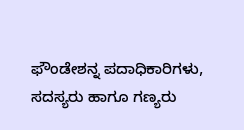ಫೌಂಡೇಶನ್ನ ಪದಾಧಿಕಾರಿಗಳು, ಸದಸ್ಯರು ಹಾಗೂ ಗಣ್ಯರು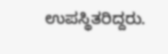ಉಪಸ್ಥಿತರಿದ್ದರು.